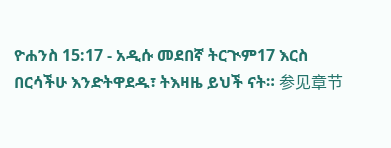ዮሐንስ 15:17 - አዲሱ መደበኛ ትርጒም17 እርስ በርሳችሁ እንድትዋደዱ፣ ትእዛዜ ይህች ናት። 参见章节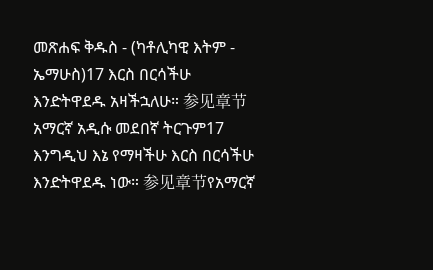መጽሐፍ ቅዱስ - (ካቶሊካዊ እትም - ኤማሁስ)17 እርስ በርሳችሁ እንድትዋደዱ አዛችኋለሁ። 参见章节አማርኛ አዲሱ መደበኛ ትርጉም17 እንግዲህ እኔ የማዛችሁ እርስ በርሳችሁ እንድትዋደዱ ነው። 参见章节የአማርኛ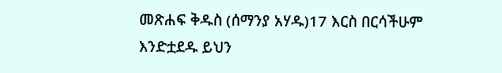መጽሐፍ ቅዱስ (ሰማንያ አሃዱ)17 እርስ በርሳችሁም እንድቷደዱ ይህን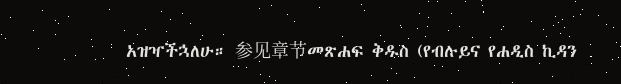አዝዣችኋለሁ። 参见章节መጽሐፍ ቅዱስ (የብሉይና የሐዲስ ኪዳን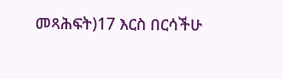መጻሕፍት)17 እርስ በርሳችሁ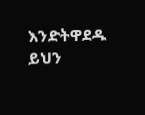እንድትዋደዱ ይህን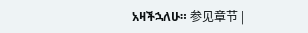አዛችኋለሁ። 参见章节 |